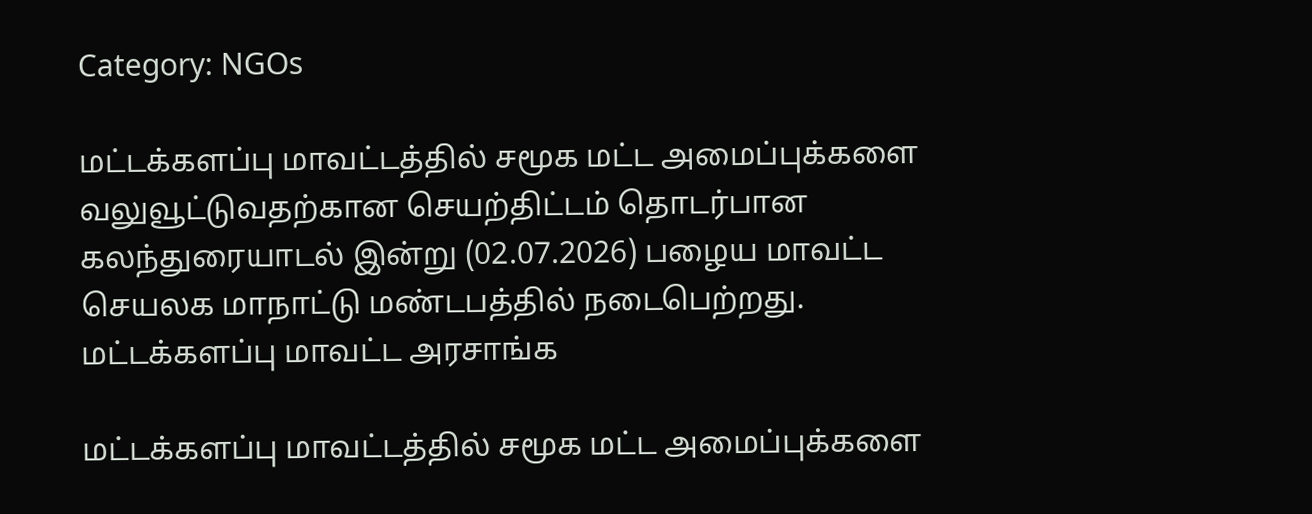Category: NGOs

மட்டக்களப்பு மாவட்டத்தில் சமூக மட்ட அமைப்புக்களை வலுவூட்டுவதற்கான செயற்திட்டம் தொடர்பான கலந்துரையாடல் இன்று (02.07.2026) பழைய மாவட்ட செயலக மாநாட்டு மண்டபத்தில் நடைபெற்றது. மட்டக்களப்பு மாவட்ட அரசாங்க

மட்டக்களப்பு மாவட்டத்தில் சமூக மட்ட அமைப்புக்களை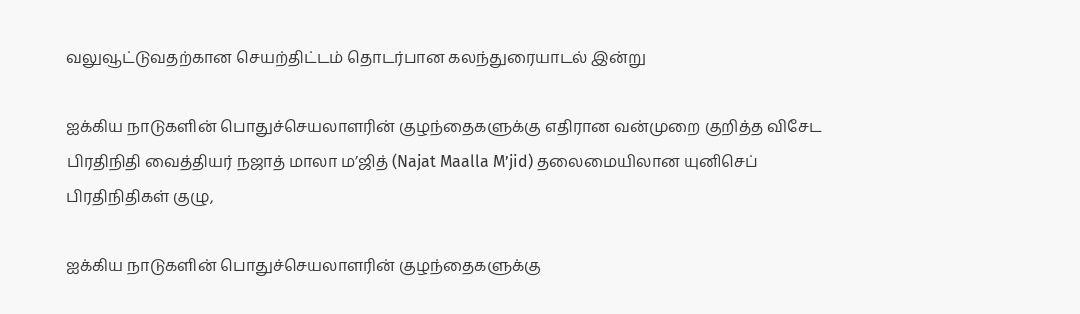வலுவூட்டுவதற்கான செயற்திட்டம் தொடர்பான கலந்துரையாடல் இன்று

ஐக்கிய நாடுகளின் பொதுச்செயலாளரின் குழந்தைகளுக்கு எதிரான வன்முறை குறித்த விசேட பிரதிநிதி வைத்தியர் நஜாத் மாலா ம’ஜித் (Najat Maalla M’jid) தலைமையிலான யுனிசெப் பிரதிநிதிகள் குழு,

ஐக்கிய நாடுகளின் பொதுச்செயலாளரின் குழந்தைகளுக்கு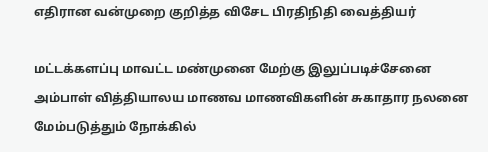எதிரான வன்முறை குறித்த விசேட பிரதிநிதி வைத்தியர்

மட்டக்களப்பு மாவட்ட மண்முனை மேற்கு இலுப்படிச்சேனை அம்பாள் வித்தியாலய மாணவ மாணவிகளின் சுகாதார நலனை மேம்படுத்தும் நோக்கில்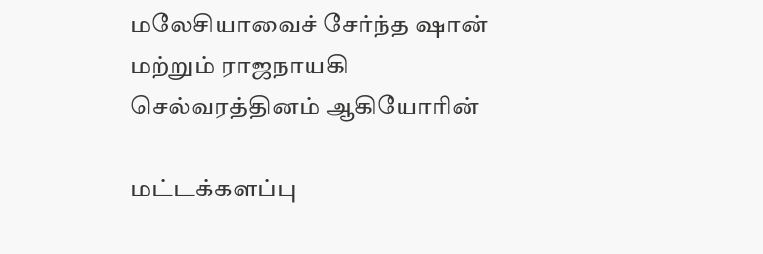மலேசியாவைச் சேர்ந்த ஷான் மற்றும் ராஜநாயகி செல்வரத்தினம் ஆகியோரின்

மட்டக்களப்பு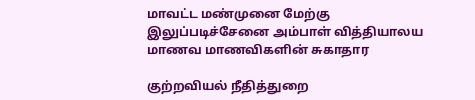மாவட்ட மண்முனை மேற்கு இலுப்படிச்சேனை அம்பாள் வித்தியாலய மாணவ மாணவிகளின் சுகாதார

குற்றவியல் நீதித்துறை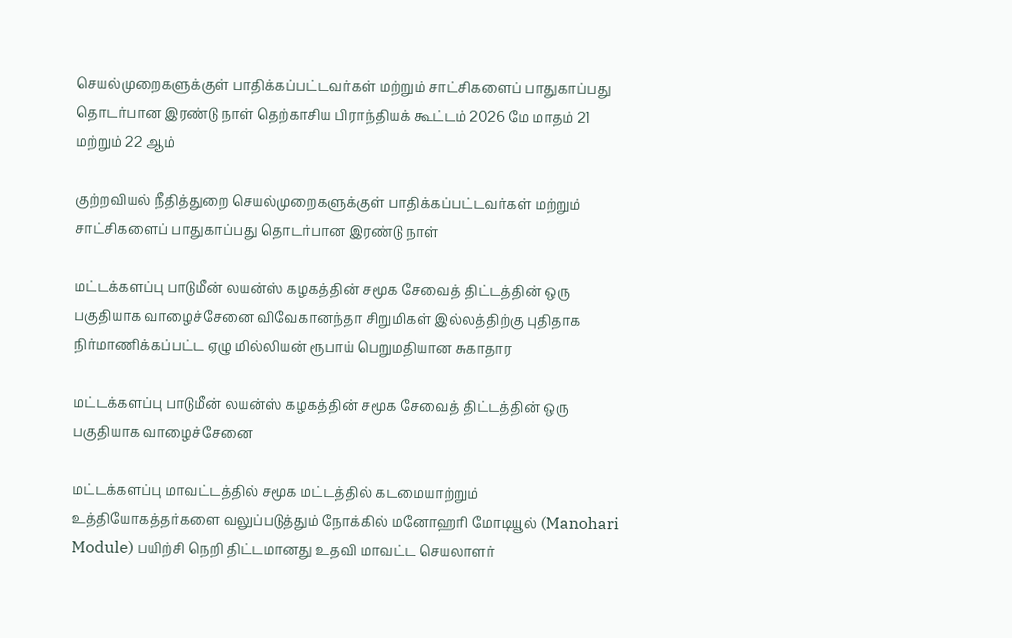செயல்முறைகளுக்குள் பாதிக்கப்பட்டவர்கள் மற்றும் சாட்சிகளைப் பாதுகாப்பது தொடர்பான இரண்டு நாள் தெற்காசிய பிராந்தியக் கூட்டம் 2026 மே மாதம் 21 மற்றும் 22 ஆம்

குற்றவியல் நீதித்துறை செயல்முறைகளுக்குள் பாதிக்கப்பட்டவர்கள் மற்றும் சாட்சிகளைப் பாதுகாப்பது தொடர்பான இரண்டு நாள்

மட்டக்களப்பு பாடுமீன் லயன்ஸ் கழகத்தின் சமூக சேவைத் திட்டத்தின் ஒரு பகுதியாக வாழைச்சேனை விவேகானந்தா சிறுமிகள் இல்லத்திற்கு புதிதாக நிர்மாணிக்கப்பட்ட ஏழு மில்லியன் ரூபாய் பெறுமதியான சுகாதார

மட்டக்களப்பு பாடுமீன் லயன்ஸ் கழகத்தின் சமூக சேவைத் திட்டத்தின் ஒரு பகுதியாக வாழைச்சேனை

மட்டக்களப்பு மாவட்டத்தில் சமூக மட்டத்தில் கடமையாற்றும் உத்தியோகத்தர்களை வலுப்படுத்தும் நோக்கில் மனோஹரி மோடியூல் (Manohari Module) பயிற்சி நெறி திட்டமானது உதவி மாவட்ட செயலாளர்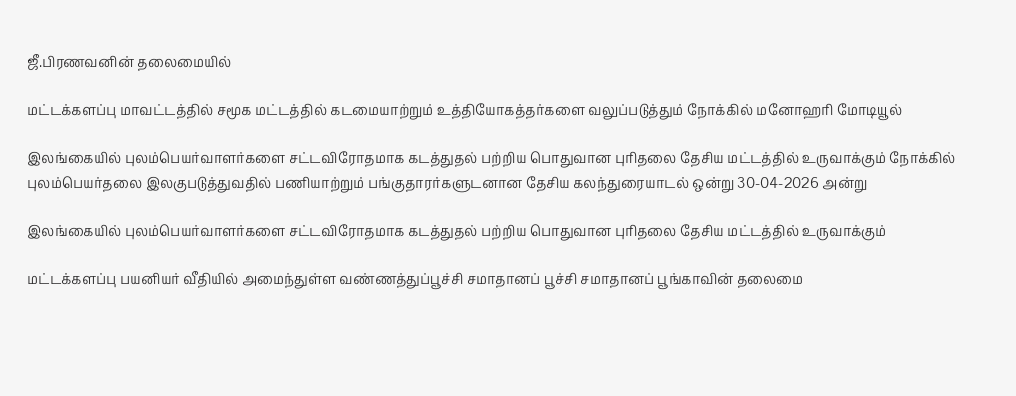ஜீ.பிரணவனின் தலைமையில்

மட்டக்களப்பு மாவட்டத்தில் சமூக மட்டத்தில் கடமையாற்றும் உத்தியோகத்தர்களை வலுப்படுத்தும் நோக்கில் மனோஹரி மோடியூல்

இலங்கையில் புலம்பெயர்வாளர்களை சட்டவிரோதமாக கடத்துதல் பற்றிய பொதுவான புரிதலை தேசிய மட்டத்தில் உருவாக்கும் நோக்கில் புலம்பெயர்தலை இலகுபடுத்துவதில் பணியாற்றும் பங்குதாரர்களுடனான தேசிய கலந்துரையாடல் ஒன்று 30-04-2026 அன்று

இலங்கையில் புலம்பெயர்வாளர்களை சட்டவிரோதமாக கடத்துதல் பற்றிய பொதுவான புரிதலை தேசிய மட்டத்தில் உருவாக்கும்

மட்டக்களப்பு பயனியர் வீதியில் அமைந்துள்ள வண்ணத்துப்பூச்சி சமாதானப் பூச்சி சமாதானப் பூங்காவின் தலைமை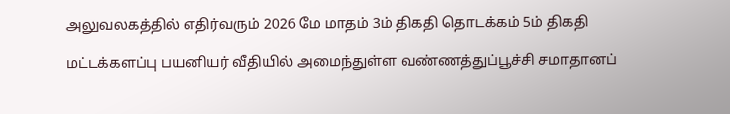அலுவலகத்தில் எதிர்வரும் 2026 மே மாதம் 3ம் திகதி தொடக்கம் 5ம் திகதி

மட்டக்களப்பு பயனியர் வீதியில் அமைந்துள்ள வண்ணத்துப்பூச்சி சமாதானப்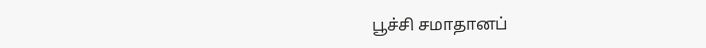பூச்சி சமாதானப்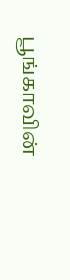பூங்காவின்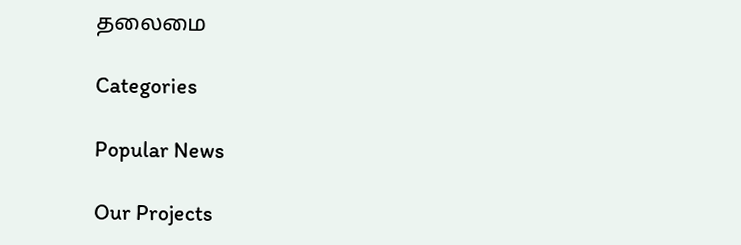தலைமை

Categories

Popular News

Our Projects